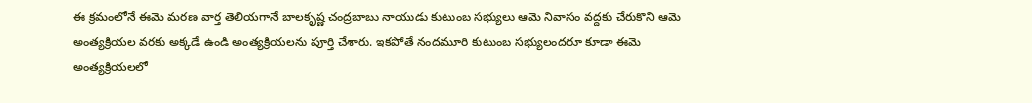ఈ క్రమంలోనే ఈమె మరణ వార్త తెలియగానే బాలకృష్ణ చంద్రబాబు నాయుడు కుటుంబ సభ్యులు ఆమె నివాసం వద్దకు చేరుకొని ఆమె అంత్యక్రియల వరకు అక్కడే ఉండి అంత్యక్రియలను పూర్తి చేశారు. ఇకపోతే నందమూరి కుటుంబ సభ్యులందరూ కూడా ఈమె అంత్యక్రియలలో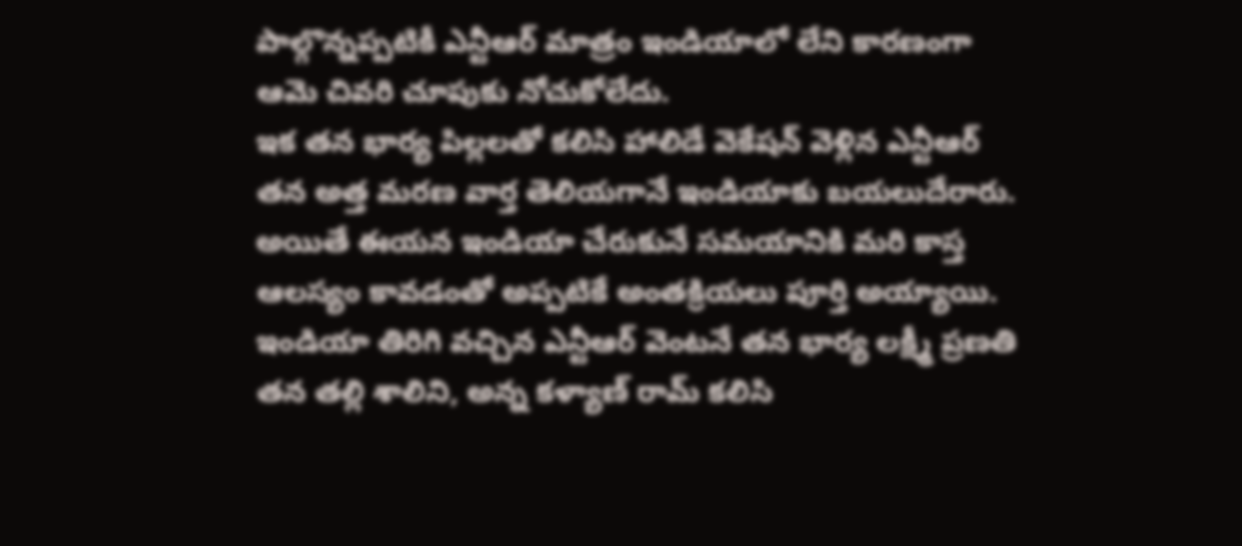పాల్గొన్నప్పటికీ ఎన్టీఆర్ మాత్రం ఇండియాలో లేని కారణంగా ఆమె చివరి చూపుకు నోచుకోలేదు.
ఇక తన భార్య పిల్లలతో కలిసి హాలిడే వెకేషన్ వెళ్లిన ఎన్టీఆర్ తన అత్త మరణ వార్త తెలియగానే ఇండియాకు బయలుదేరారు. అయితే ఈయన ఇండియా చేరుకునే సమయానికి మరి కాస్త ఆలస్యం కావడంతో అప్పటికే అంతక్రియలు పూర్తి అయ్యాయి. ఇండియా తిరిగి వచ్చిన ఎన్టీఆర్ వెంటనే తన భార్య లక్ష్మీ ప్రణతి తన తల్లి శాలిని, అన్న కళ్యాణ్ రామ్ కలిసి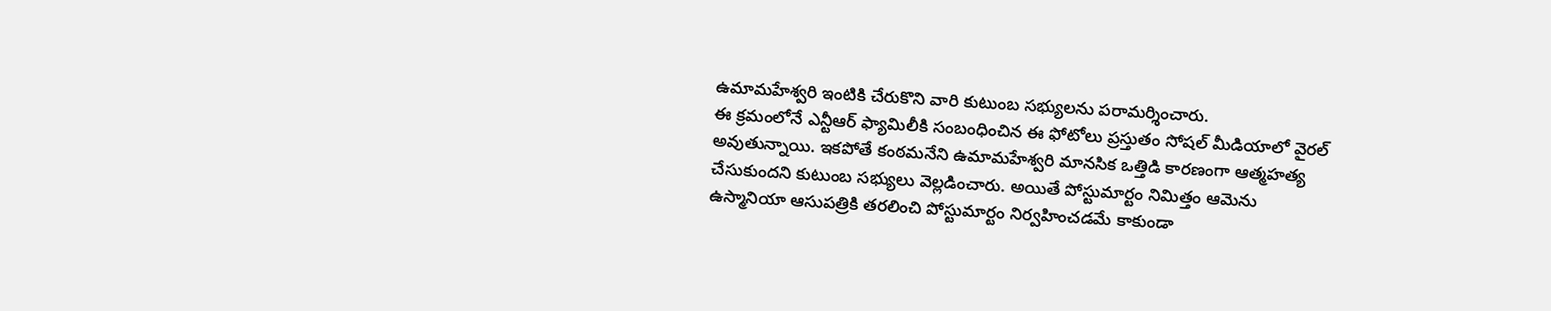ఉమామహేశ్వరి ఇంటికి చేరుకొని వారి కుటుంబ సభ్యులను పరామర్శించారు.
ఈ క్రమంలోనే ఎన్టీఆర్ ఫ్యామిలీకి సంబంధించిన ఈ ఫోటోలు ప్రస్తుతం సోషల్ మీడియాలో వైరల్ అవుతున్నాయి. ఇకపోతే కంఠమనేని ఉమామహేశ్వరి మానసిక ఒత్తిడి కారణంగా ఆత్మహత్య చేసుకుందని కుటుంబ సభ్యులు వెల్లడించారు. అయితే పోస్టుమార్టం నిమిత్తం ఆమెను ఉస్మానియా ఆసుపత్రికి తరలించి పోస్టుమార్టం నిర్వహించడమే కాకుండా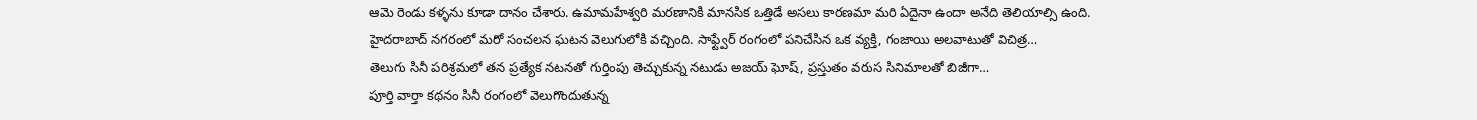ఆమె రెండు కళ్ళను కూడా దానం చేశారు. ఉమామహేశ్వరి మరణానికి మానసిక ఒత్తిడే అసలు కారణమా మరి ఏదైనా ఉందా అనేది తెలియాల్సి ఉంది.
హైదరాబాద్ నగరంలో మరో సంచలన ఘటన వెలుగులోకి వచ్చింది. సాఫ్ట్వేర్ రంగంలో పనిచేసిన ఒక వ్యక్తి, గంజాయి అలవాటుతో విచిత్ర…
తెలుగు సినీ పరిశ్రమలో తన ప్రత్యేక నటనతో గుర్తింపు తెచ్చుకున్న నటుడు అజయ్ ఘోష్, ప్రస్తుతం వరుస సినిమాలతో బిజీగా…
పూర్తి వార్తా కథనం సినీ రంగంలో వెలుగొందుతున్న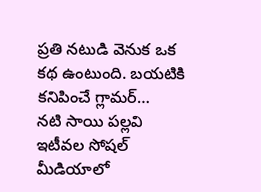ప్రతి నటుడి వెనుక ఒక కథ ఉంటుంది. బయటికి కనిపించే గ్లామర్…
నటి సాయి పల్లవి ఇటీవల సోషల్ మీడియాలో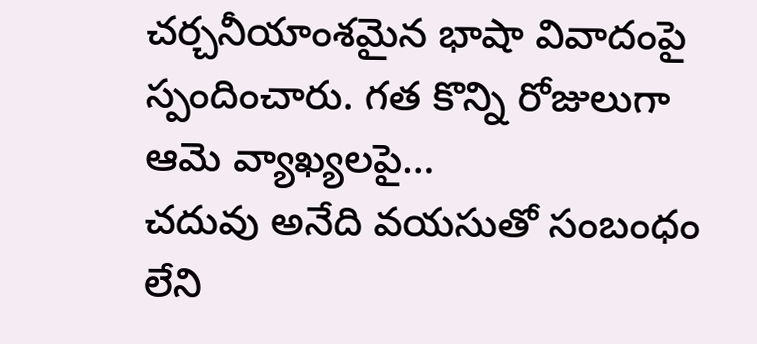చర్చనీయాంశమైన భాషా వివాదంపై స్పందించారు. గత కొన్ని రోజులుగా ఆమె వ్యాఖ్యలపై…
చదువు అనేది వయసుతో సంబంధం లేని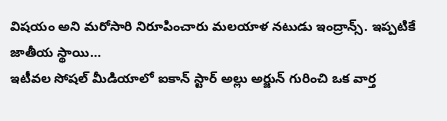విషయం అని మరోసారి నిరూపించారు మలయాళ నటుడు ఇంద్రాన్స్. ఇప్పటికే జాతీయ స్థాయి…
ఇటీవల సోషల్ మీడియాలో ఐకాన్ స్టార్ అల్లు అర్జున్ గురించి ఒక వార్త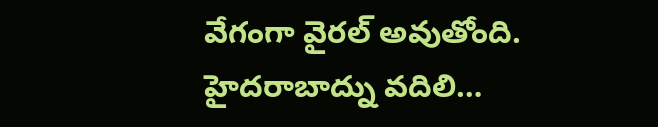వేగంగా వైరల్ అవుతోంది. హైదరాబాద్ను వదిలి…